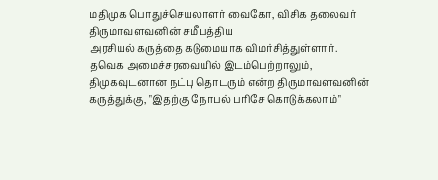மதிமுக பொதுச்செயலாளர் வைகோ, விசிக தலைவர் திருமாவளவனின் சமீபத்திய
அரசியல் கருத்தை கடுமையாக விமர்சித்துள்ளார். தவெக அமைச்சரவையில் இடம்பெற்றாலும், திமுகவுடனான நட்பு தொடரும் என்ற திருமாவளவனின் கருத்துக்கு, "இதற்கு நோபல் பரிசே கொடுக்கலாம்"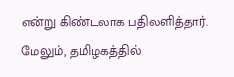என்று கிண்டலாக பதிலளித்தார். மேலும், தமிழகத்தில்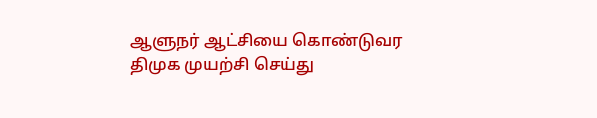ஆளுநர் ஆட்சியை கொண்டுவர
திமுக முயற்சி செய்து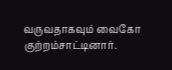வருவதாகவும் வைகோ குற்றம்சாட்டினார்.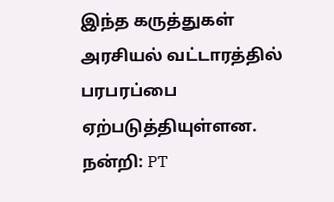இந்த கருத்துகள்
அரசியல் வட்டாரத்தில் பரபரப்பை ஏற்படுத்தியுள்ளன.
நன்றி: PT